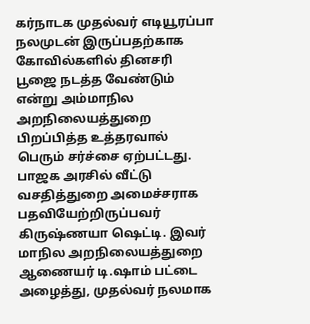கர்நாடக முதல்வர் எடியூரப்பா நலமுடன் இருப்பதற்காக கோவில்களில் தினசரி பூஜை நடத்த வேண்டும் என்று அம்மாநில அறநிலையத்துறை பிறப்பித்த உத்தரவால் பெரும் சர்ச்சை ஏற்பட்டது. பாஜக அரசில் வீட்டு வசதித்துறை அமைச்சராக பதவியேற்றிருப்பவர் கிருஷ்ணயா ஷெட்டி. இவர் மாநில அறநிலையத்துறை ஆணையர் டி.ஷாம் பட்டை அழைத்து, முதல்வர் நலமாக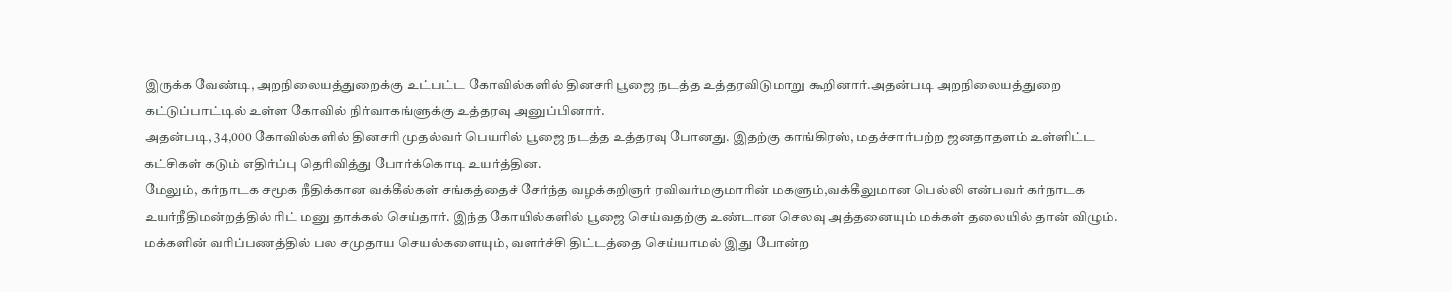இருக்க வேண்டி, அறநிலையத்துறைக்கு உட்பட்ட கோவில்களில் தினசரி பூஜை நடத்த உத்தரவிடுமாறு கூறினார்.அதன்படி அறநிலையத்துறை கட்டுப்பாட்டில் உள்ள கோவில் நிர்வாகங்ளுக்கு உத்தரவு அனுப்பினார்.
அதன்படி, 34,000 கோவில்களில் தினசரி முதல்வர் பெயரில் பூஜை நடத்த உத்தரவு போனது. இதற்கு காங்கிரஸ், மதச்சார்பற்ற ஜனதாதளம் உள்ளிட்ட கட்சிகள் கடும் எதிர்ப்பு தெரிவித்து போர்க்கொடி உயர்த்தின.
மேலும், கர்நாடக சமூக நீதிக்கான வக்கீல்கள் சங்கத்தைச் சேர்ந்த வழக்கறிஞர் ரவிவர்மகுமாரின் மகளும்,வக்கீலுமான பெல்லி என்பவர் கர்நாடக உயர்நீதிமன்றத்தில் ரிட் மனு தாக்கல் செய்தார். இந்த கோயில்களில் பூஜை செய்வதற்கு உண்டான செலவு அத்தனையும் மக்கள் தலையில் தான் விழும். மக்களின் வரிப்பணத்தில் பல சமுதாய செயல்களையும், வளர்ச்சி திட்டத்தை செய்யாமல் இது போன்ற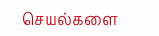செயல்களை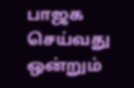பாஜக செய்வது ஒன்றும்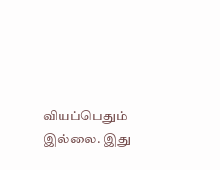வியப்பெதும் இல்லை. இது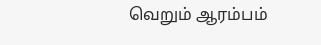வெறும் ஆரம்பம்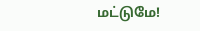மட்டுமே!